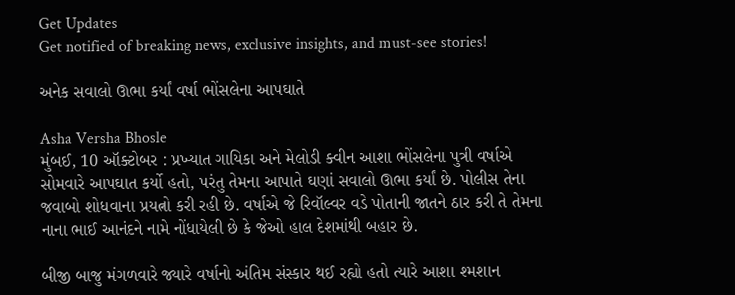Get Updates
Get notified of breaking news, exclusive insights, and must-see stories!

અનેક સવાલો ઊભા કર્યાં વર્ષા ભોંસલેના આપઘાતે

Asha Versha Bhosle
મુંબઈ, 10 ઑક્ટોબર : પ્રખ્યાત ગાયિકા અને મેલોડી ક્વીન આશા ભોંસલેના પુત્રી વર્ષાએ સોમવારે આપઘાત કર્યો હતો, પરંતુ તેમના આપાતે ઘણાં સવાલો ઊભા કર્યાં છે. પોલીસ તેના જવાબો શોધવાના પ્રયત્નો કરી રહી છે. વર્ષાએ જે રિવૉલ્વર વડે પોતાની જાતને ઠાર કરી તે તેમના નાના ભાઈ આનંદને નામે નોંધાયેલી છે કે જેઓ હાલ દેશમાંથી બહાર છે.

બીજી બાજુ મંગળવારે જ્યારે વર્ષાનો અંતિમ સંસ્કાર થઈ રહ્યો હતો ત્યારે આશા શ્મશાન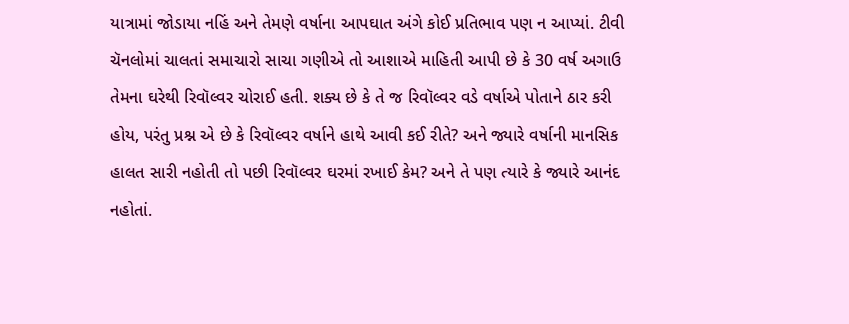યાત્રામાં જોડાયા નહિં અને તેમણે વર્ષાના આપઘાત અંગે કોઈ પ્રતિભાવ પણ ન આપ્યાં. ટીવી ચૅનલોમાં ચાલતાં સમાચારો સાચા ગણીએ તો આશાએ માહિતી આપી છે કે 30 વર્ષ અગાઉ તેમના ઘરેથી રિવૉલ્વર ચોરાઈ હતી. શક્ય છે કે તે જ રિવૉલ્વર વડે વર્ષાએ પોતાને ઠાર કરી હોય, પરંતુ પ્રશ્ન એ છે કે રિવૉલ્વર વર્ષાને હાથે આવી કઈ રીતે? અને જ્યારે વર્ષાની માનસિક હાલત સારી નહોતી તો પછી રિવૉલ્વર ઘરમાં રખાઈ કેમ? અને તે પણ ત્યારે કે જ્યારે આનંદ નહોતાં.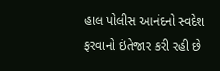હાલ પોલીસ આનંદનો સ્વદેશ ફરવાનો ઇંતેજાર કરી રહી છે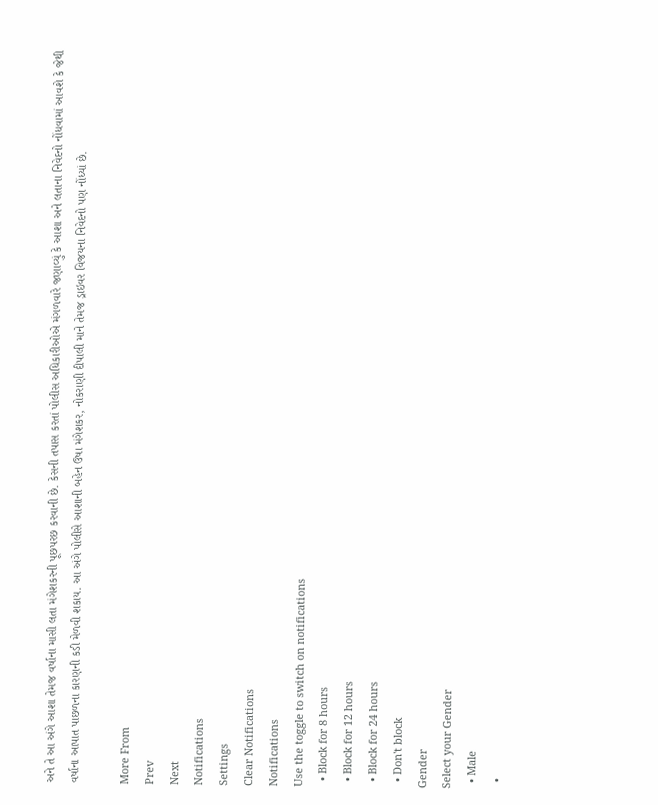અને તે આ અંગે આશા તેમજ વર્ષાના માસી લતા મંગેશકરની પૂછપરછ કરવાની છે. કેસની તપાસ કરતાં પોલીસ અધિકારીઓએ મંગળવારે જણાવ્યું કે આશા અને લતાના નિવેદનો નોંધવામાં આવશે કે જેથી વર્ષાના આપાત પાછળના કારણની કડી મેળવી શકાય. આ અંગે પોલીસે આશાની બહેન ઉષા મંગેશકર, નોકરાણી દીપાલી માને તેમજ ડ્રાઇવર વિજયના નિવેદનો પણ નોંધ્યાં છે.

More From
Prev
Next
Notifications
Settings
Clear Notifications
Notifications
Use the toggle to switch on notifications
  • Block for 8 hours
  • Block for 12 hours
  • Block for 24 hours
  • Don't block
Gender
Select your Gender
  • Male
  •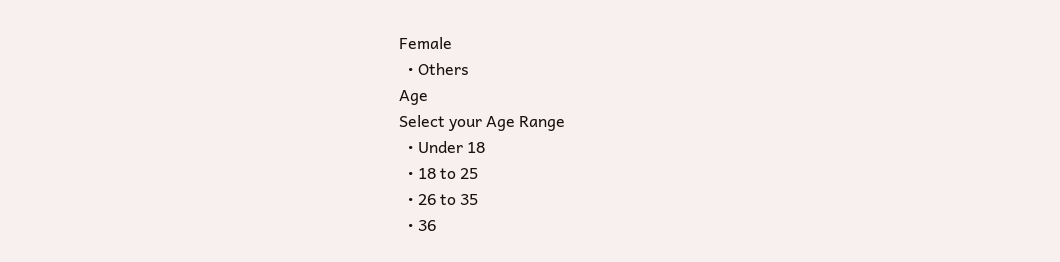Female
  • Others
Age
Select your Age Range
  • Under 18
  • 18 to 25
  • 26 to 35
  • 36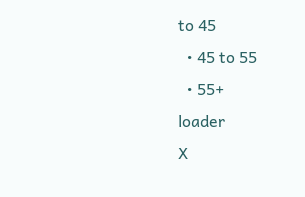to 45
  • 45 to 55
  • 55+
loader
X